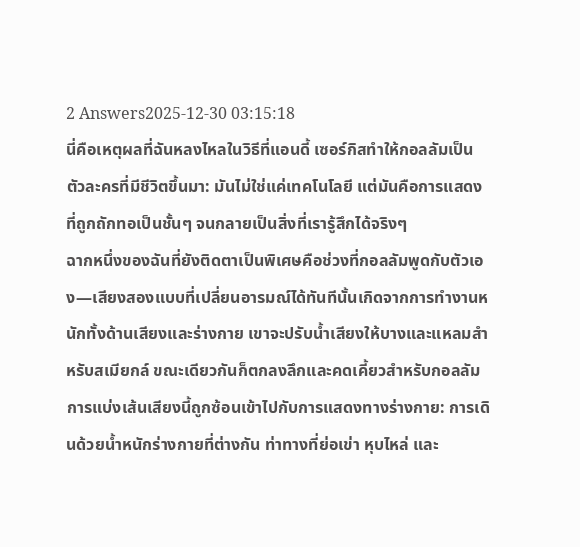2 Answers2025-12-30 03:15:18
นี่คือเหตุผลที่ฉันหลงไหลในวิธีที่แอนดี้ เซอร์กิสทำให้กอลลัมเป็นตัวละครที่มีชีวิตขึ้นมา: มันไม่ใช่แค่เทคโนโลยี แต่มันคือการแสดงที่ถูกถักทอเป็นชั้นๆ จนกลายเป็นสิ่งที่เรารู้สึกได้จริงๆ
ฉากหนึ่งของฉันที่ยังติดตาเป็นพิเศษคือช่วงที่กอลลัมพูดกับตัวเอง—เสียงสองแบบที่เปลี่ยนอารมณ์ได้ทันทีนั้นเกิดจากการทำงานหนักทั้งด้านเสียงและร่างกาย เขาจะปรับน้ำเสียงให้บางและแหลมสำหรับสเมียกล์ ขณะเดียวกันก็ตกลงลึกและคดเคี้ยวสำหรับกอลลัม การแบ่งเส้นเสียงนี้ถูกซ้อนเข้าไปกับการแสดงทางร่างกาย: การเดินด้วยน้ำหนักร่างกายที่ต่างกัน ท่าทางที่ย่อเข่า หุบไหล่ และ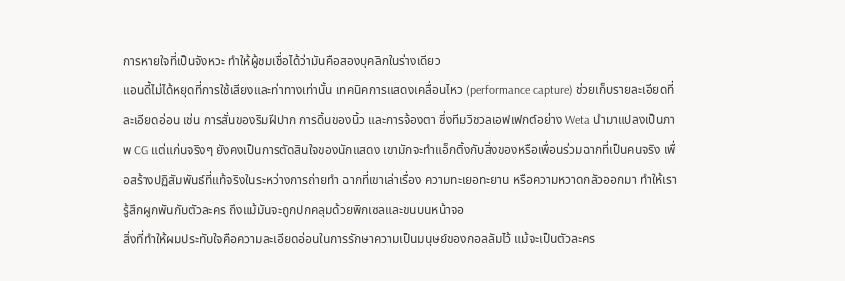การหายใจที่เป็นจังหวะ ทำให้ผู้ชมเชื่อได้ว่ามันคือสองบุคลิกในร่างเดียว
แอนดี้ไม่ได้หยุดที่การใช้เสียงและท่าทางเท่านั้น เทคนิคการแสดงเคลื่อนไหว (performance capture) ช่วยเก็บรายละเอียดที่ละเอียดอ่อน เช่น การสั่นของริมฝีปาก การดิ้นของนิ้ว และการจ้องตา ซึ่งทีมวิชวลเอฟเฟกต์อย่าง Weta นำมาแปลงเป็นภาพ CG แต่แก่นจริงๆ ยังคงเป็นการตัดสินใจของนักแสดง เขามักจะทำแอ็กติ้งกับสิ่งของหรือเพื่อนร่วมฉากที่เป็นคนจริง เพื่อสร้างปฏิสัมพันธ์ที่แท้จริงในระหว่างการถ่ายทำ ฉากที่เขาเล่าเรื่อง ความทะเยอทะยาน หรือความหวาดกลัวออกมา ทำให้เรารู้สึกผูกพันกับตัวละคร ถึงแม้มันจะถูกปกคลุมด้วยพิกเซลและขนบนหน้าจอ
สิ่งที่ทำให้ผมประทับใจคือความละเอียดอ่อนในการรักษาความเป็นมนุษย์ของกอลลัมไว้ แม้จะเป็นตัวละคร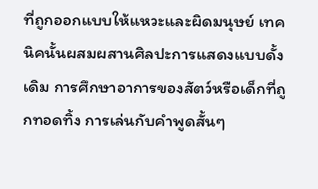ที่ถูกออกแบบให้แหวะและผิดมนุษย์ เทคนิคนั้นผสมผสานศิลปะการแสดงแบบดั้งเดิม การศึกษาอาการของสัตว์หรือเด็กที่ถูกทอดทิ้ง การเล่นกับคำพูดสั้นๆ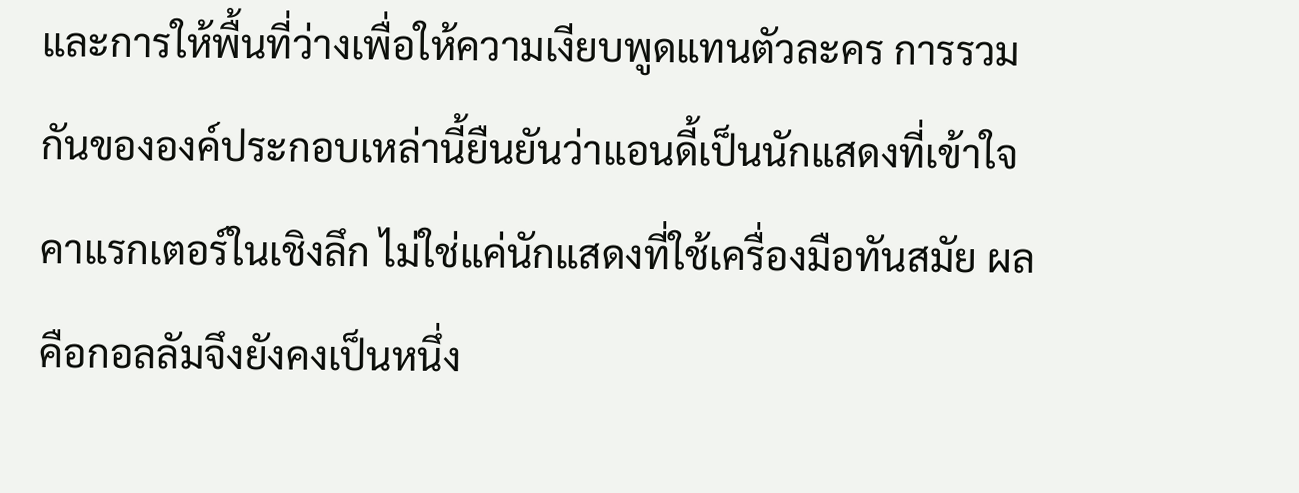และการให้พื้นที่ว่างเพื่อให้ความเงียบพูดแทนตัวละคร การรวมกันขององค์ประกอบเหล่านี้ยืนยันว่าแอนดี้เป็นนักแสดงที่เข้าใจคาแรกเตอร์ในเชิงลึก ไม่ใช่แค่นักแสดงที่ใช้เครื่องมือทันสมัย ผลคือกอลลัมจึงยังคงเป็นหนึ่ง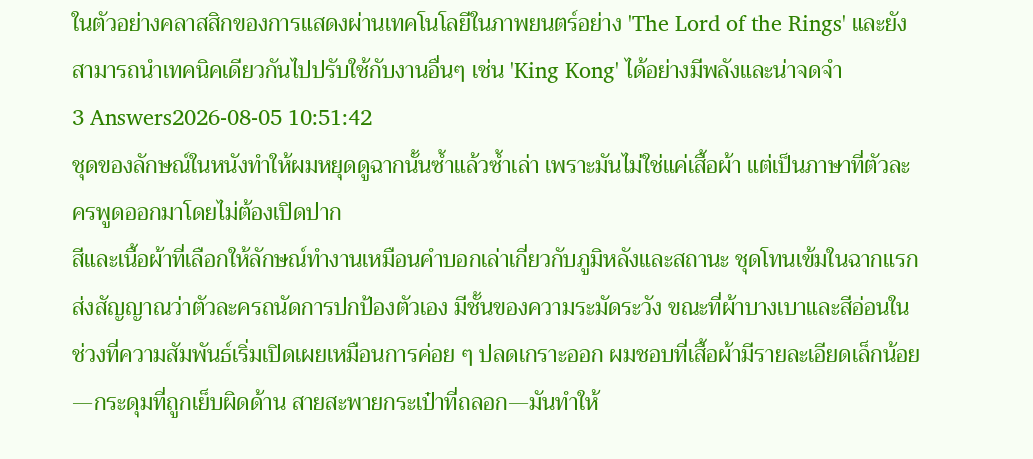ในตัวอย่างคลาสสิกของการแสดงผ่านเทคโนโลยีในภาพยนตร์อย่าง 'The Lord of the Rings' และยังสามารถนำเทคนิคเดียวกันไปปรับใช้กับงานอื่นๆ เช่น 'King Kong' ได้อย่างมีพลังและน่าจดจำ
3 Answers2026-08-05 10:51:42
ชุดของลักษณ์ในหนังทำให้ผมหยุดดูฉากนั้นซ้ำแล้วซ้ำเล่า เพราะมันไม่ใช่แค่เสื้อผ้า แต่เป็นภาษาที่ตัวละครพูดออกมาโดยไม่ต้องเปิดปาก
สีและเนื้อผ้าที่เลือกให้ลักษณ์ทำงานเหมือนคำบอกเล่าเกี่ยวกับภูมิหลังและสถานะ ชุดโทนเข้มในฉากแรกส่งสัญญาณว่าตัวละครถนัดการปกป้องตัวเอง มีชั้นของความระมัดระวัง ขณะที่ผ้าบางเบาและสีอ่อนในช่วงที่ความสัมพันธ์เริ่มเปิดเผยเหมือนการค่อย ๆ ปลดเกราะออก ผมชอบที่เสื้อผ้ามีรายละเอียดเล็กน้อย—กระดุมที่ถูกเย็บผิดด้าน สายสะพายกระเป๋าที่ถลอก—มันทำให้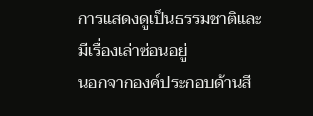การแสดงดูเป็นธรรมชาติและมีเรื่องเล่าซ่อนอยู่
นอกจากองค์ประกอบด้านสี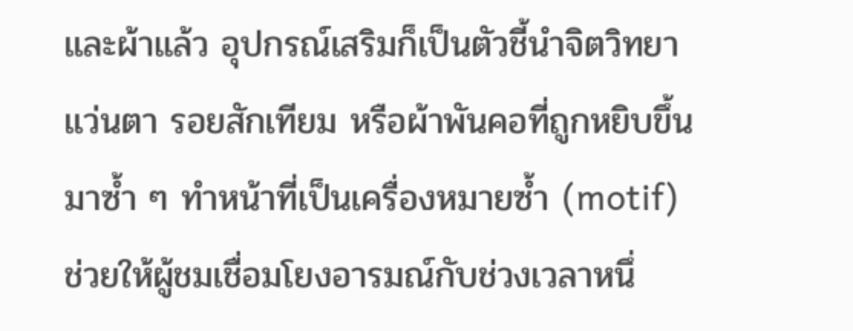และผ้าแล้ว อุปกรณ์เสริมก็เป็นตัวชี้นำจิตวิทยา แว่นตา รอยสักเทียม หรือผ้าพันคอที่ถูกหยิบขึ้นมาซ้ำ ๆ ทำหน้าที่เป็นเครื่องหมายซ้ำ (motif) ช่วยให้ผู้ชมเชื่อมโยงอารมณ์กับช่วงเวลาหนึ่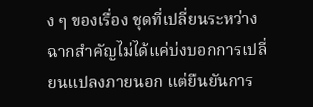ง ๆ ของเรื่อง ชุดที่เปลี่ยนระหว่างฉากสำคัญไม่ได้แค่บ่งบอกการเปลี่ยนแปลงภายนอก แต่ยืนยันการ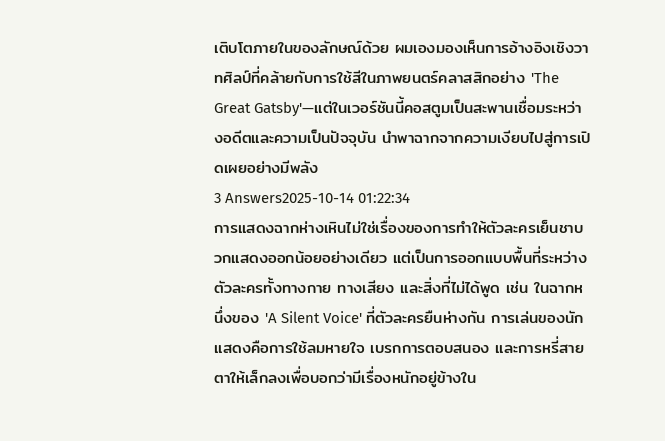เติบโตภายในของลักษณ์ด้วย ผมเองมองเห็นการอ้างอิงเชิงวาทศิลป์ที่คล้ายกับการใช้สีในภาพยนตร์คลาสสิกอย่าง 'The Great Gatsby'—แต่ในเวอร์ชันนี้คอสตูมเป็นสะพานเชื่อมระหว่างอดีตและความเป็นปัจจุบัน นำพาฉากจากความเงียบไปสู่การเปิดเผยอย่างมีพลัง
3 Answers2025-10-14 01:22:34
การแสดงฉากห่างเหินไม่ใช่เรื่องของการทำให้ตัวละครเย็นชาบวกแสดงออกน้อยอย่างเดียว แต่เป็นการออกแบบพื้นที่ระหว่างตัวละครทั้งทางกาย ทางเสียง และสิ่งที่ไม่ได้พูด เช่น ในฉากหนึ่งของ 'A Silent Voice' ที่ตัวละครยืนห่างกัน การเล่นของนักแสดงคือการใช้ลมหายใจ เบรกการตอบสนอง และการหรี่สายตาให้เล็กลงเพื่อบอกว่ามีเรื่องหนักอยู่ข้างใน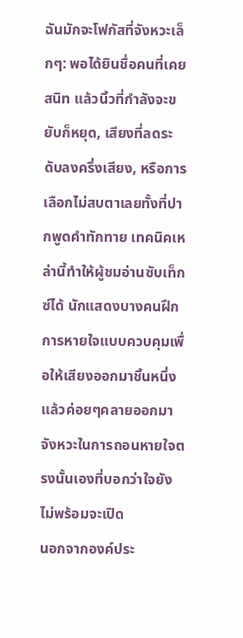ฉันมักจะโฟกัสที่จังหวะเล็กๆ: พอได้ยินชื่อคนที่เคยสนิท แล้วนิ้วที่กำลังจะขยับก็หยุด, เสียงที่ลดระดับลงครึ่งเสียง, หรือการเลือกไม่สบตาเลยทั้งที่ปากพูดคำทักทาย เทคนิคเหล่านี้ทำให้ผู้ชมอ่านซับเท็กซ์ได้ นักแสดงบางคนฝึกการหายใจแบบควบคุมเพื่อให้เสียงออกมาชิ้นหนึ่งแล้วค่อยๆคลายออกมา จังหวะในการถอนหายใจตรงนั้นเองที่บอกว่าใจยังไม่พร้อมจะเปิด
นอกจากองค์ประ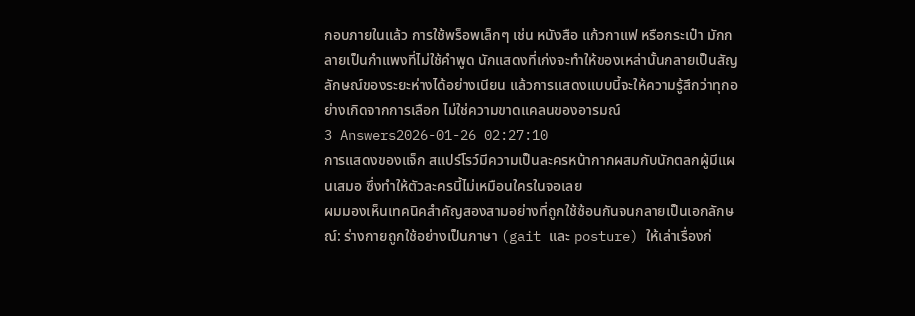กอบภายในแล้ว การใช้พร็อพเล็กๆ เช่น หนังสือ แก้วกาแฟ หรือกระเป๋า มักกลายเป็นกำแพงที่ไม่ใช้คำพูด นักแสดงที่เก่งจะทำให้ของเหล่านั้นกลายเป็นสัญลักษณ์ของระยะห่างได้อย่างเนียน แล้วการแสดงแบบนี้จะให้ความรู้สึกว่าทุกอย่างเกิดจากการเลือก ไม่ใช่ความขาดแคลนของอารมณ์
3 Answers2026-01-26 02:27:10
การแสดงของแจ็ก สแปร์โรว์มีความเป็นละครหน้ากากผสมกับนักตลกผู้มีแผนเสมอ ซึ่งทำให้ตัวละครนี้ไม่เหมือนใครในจอเลย
ผมมองเห็นเทคนิคสำคัญสองสามอย่างที่ถูกใช้ซ้อนกันจนกลายเป็นเอกลักษณ์: ร่างกายถูกใช้อย่างเป็นภาษา (gait และ posture) ให้เล่าเรื่องก่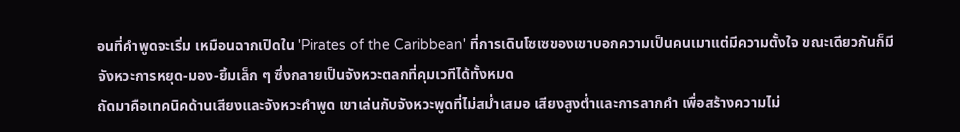อนที่คำพูดจะเริ่ม เหมือนฉากเปิดใน 'Pirates of the Caribbean' ที่การเดินโซเซของเขาบอกความเป็นคนเมาแต่มีความตั้งใจ ขณะเดียวกันก็มีจังหวะการหยุด-มอง-ยิ้มเล็ก ๆ ซึ่งกลายเป็นจังหวะตลกที่คุมเวทีได้ทั้งหมด
ถัดมาคือเทคนิคด้านเสียงและจังหวะคำพูด เขาเล่นกับจังหวะพูดที่ไม่สม่ำเสมอ เสียงสูงต่ำและการลากคำ เพื่อสร้างความไม่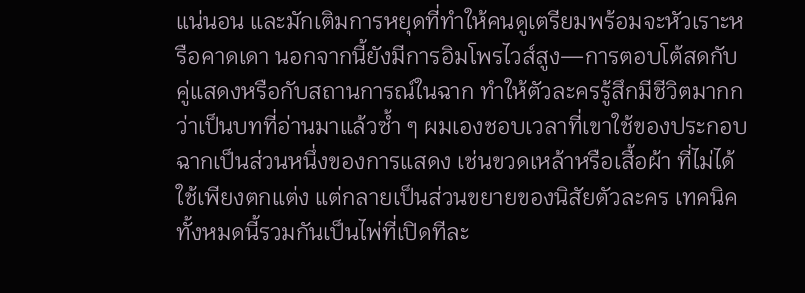แน่นอน และมักเติมการหยุดที่ทำให้คนดูเตรียมพร้อมจะหัวเราะหรือคาดเดา นอกจากนี้ยังมีการอิมโพรไวส์สูง—การตอบโต้สดกับคู่แสดงหรือกับสถานการณ์ในฉาก ทำให้ตัวละครรู้สึกมีชีวิตมากกว่าเป็นบทที่อ่านมาแล้วซ้ำ ๆ ผมเองชอบเวลาที่เขาใช้ของประกอบฉากเป็นส่วนหนึ่งของการแสดง เช่นขวดเหล้าหรือเสื้อผ้า ที่ไม่ได้ใช้เพียงตกแต่ง แต่กลายเป็นส่วนขยายของนิสัยตัวละคร เทคนิคทั้งหมดนี้รวมกันเป็นไพ่ที่เปิดทีละ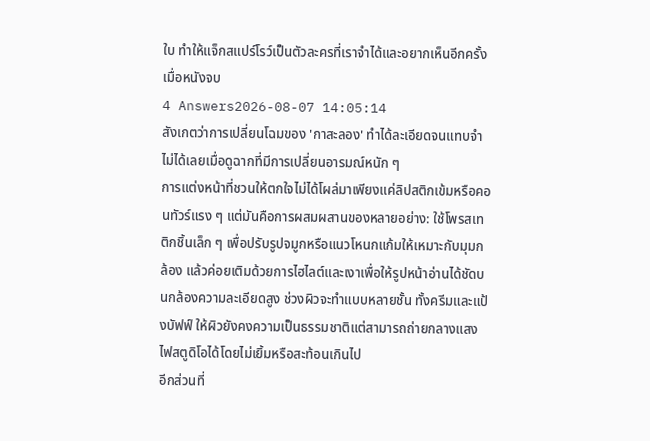ใบ ทำให้แจ็กสแปร์โรว์เป็นตัวละครที่เราจำได้และอยากเห็นอีกครั้งเมื่อหนังจบ
4 Answers2026-08-07 14:05:14
สังเกตว่าการเปลี่ยนโฉมของ 'กาสะลอง' ทำได้ละเอียดจนแทบจำไม่ได้เลยเมื่อดูฉากที่มีการเปลี่ยนอารมณ์หนัก ๆ
การแต่งหน้าที่ชวนให้ตกใจไม่ได้โผล่มาเพียงแค่ลิปสติกเข้มหรือคอนทัวร์แรง ๆ แต่มันคือการผสมผสานของหลายอย่าง: ใช้โพรสเทติกชิ้นเล็ก ๆ เพื่อปรับรูปจมูกหรือแนวโหนกแก้มให้เหมาะกับมุมกล้อง แล้วค่อยเติมด้วยการไฮไลต์และเงาเพื่อให้รูปหน้าอ่านได้ชัดบนกล้องความละเอียดสูง ช่วงผิวจะทำแบบหลายชั้น ทั้งครีมและแป้งบัฟฟ์ ให้ผิวยังคงความเป็นธรรมชาติแต่สามารถถ่ายกลางแสงไฟสตูดิโอได้โดยไม่เยิ้มหรือสะท้อนเกินไป
อีกส่วนที่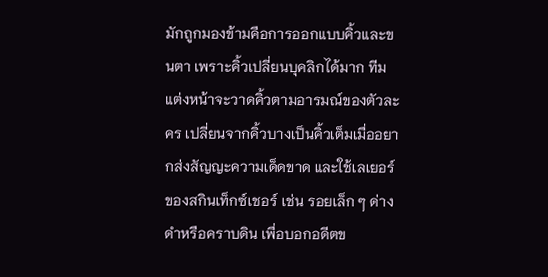มักถูกมองข้ามคือการออกแบบคิ้วและขนตา เพราะคิ้วเปลี่ยนบุคลิกได้มาก ทีมแต่งหน้าจะวาดคิ้วตามอารมณ์ของตัวละคร เปลี่ยนจากคิ้วบางเป็นคิ้วเต็มเมื่ออยากส่งสัญญะความเด็ดขาด และใช้เลเยอร์ของสกินเท็กซ์เชอร์ เช่น รอยเล็ก ๆ ด่างดำหรือคราบดิน เพื่อบอกอดีตข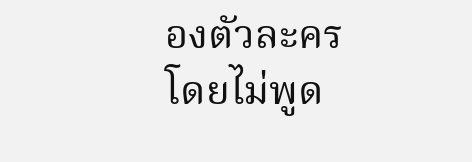องตัวละครโดยไม่พูด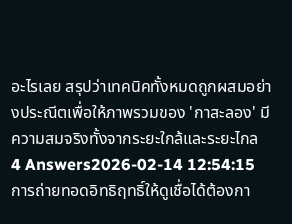อะไรเลย สรุปว่าเทคนิคทั้งหมดถูกผสมอย่างประณีตเพื่อให้ภาพรวมของ 'กาสะลอง' มีความสมจริงทั้งจากระยะใกล้และระยะไกล
4 Answers2026-02-14 12:54:15
การถ่ายทอดอิทธิฤทธิ์ให้ดูเชื่อได้ต้องกา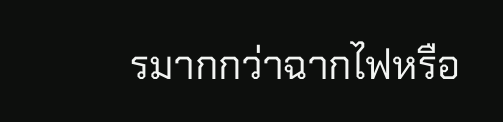รมากกว่าฉากไฟหรือ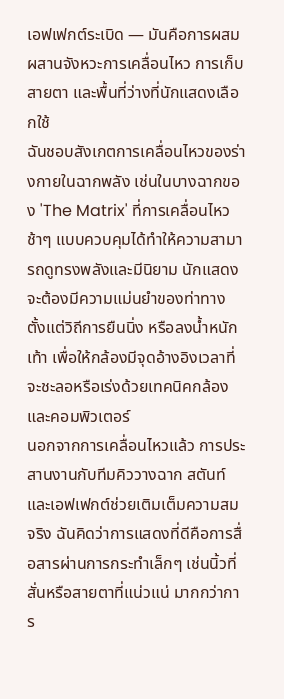เอฟเฟกต์ระเบิด — มันคือการผสมผสานจังหวะการเคลื่อนไหว การเก็บสายตา และพื้นที่ว่างที่นักแสดงเลือกใช้
ฉันชอบสังเกตการเคลื่อนไหวของร่างกายในฉากพลัง เช่นในบางฉากของ 'The Matrix' ที่การเคลื่อนไหวช้าๆ แบบควบคุมได้ทำให้ความสามารถดูทรงพลังและมีนิยาม นักแสดงจะต้องมีความแม่นยำของท่าทาง ตั้งแต่วิถีการยืนนิ่ง หรือลงน้ำหนักเท้า เพื่อให้กล้องมีจุดอ้างอิงเวลาที่จะชะลอหรือเร่งด้วยเทคนิคกล้องและคอมพิวเตอร์
นอกจากการเคลื่อนไหวแล้ว การประสานงานกับทีมคิววางฉาก สตันท์ และเอฟเฟกต์ช่วยเติมเต็มความสมจริง ฉันคิดว่าการแสดงที่ดีคือการสื่อสารผ่านการกระทำเล็กๆ เช่นนิ้วที่สั่นหรือสายตาที่แน่วแน่ มากกว่าการ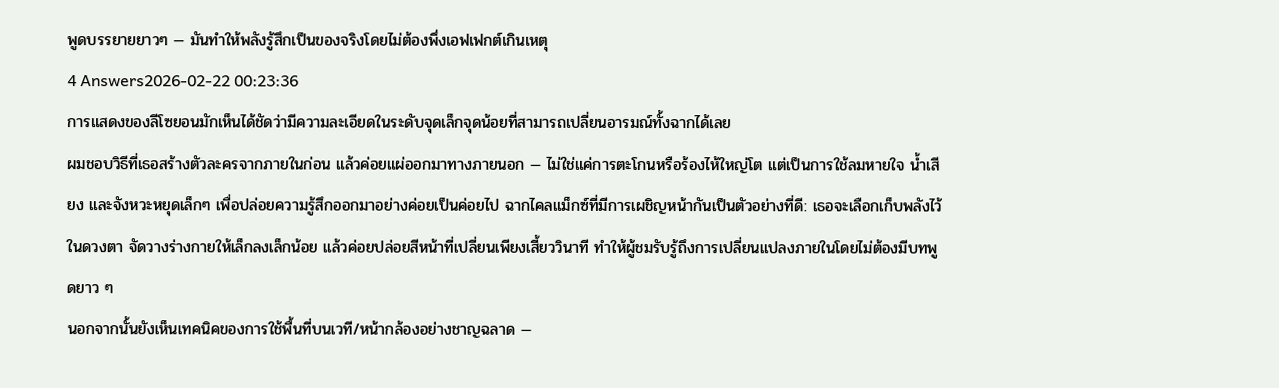พูดบรรยายยาวๆ — มันทำให้พลังรู้สึกเป็นของจริงโดยไม่ต้องพึ่งเอฟเฟกต์เกินเหตุ
4 Answers2026-02-22 00:23:36
การแสดงของลีโซยอนมักเห็นได้ชัดว่ามีความละเอียดในระดับจุดเล็กจุดน้อยที่สามารถเปลี่ยนอารมณ์ทั้งฉากได้เลย
ผมชอบวิธีที่เธอสร้างตัวละครจากภายในก่อน แล้วค่อยแผ่ออกมาทางภายนอก — ไม่ใช่แค่การตะโกนหรือร้องไห้ใหญ่โต แต่เป็นการใช้ลมหายใจ น้ำเสียง และจังหวะหยุดเล็กๆ เพื่อปล่อยความรู้สึกออกมาอย่างค่อยเป็นค่อยไป ฉากไคลแม็กซ์ที่มีการเผชิญหน้ากันเป็นตัวอย่างที่ดี: เธอจะเลือกเก็บพลังไว้ในดวงตา จัดวางร่างกายให้เล็กลงเล็กน้อย แล้วค่อยปล่อยสีหน้าที่เปลี่ยนเพียงเสี้ยววินาที ทำให้ผู้ชมรับรู้ถึงการเปลี่ยนแปลงภายในโดยไม่ต้องมีบทพูดยาว ๆ
นอกจากนั้นยังเห็นเทคนิคของการใช้พื้นที่บนเวที/หน้ากล้องอย่างชาญฉลาด —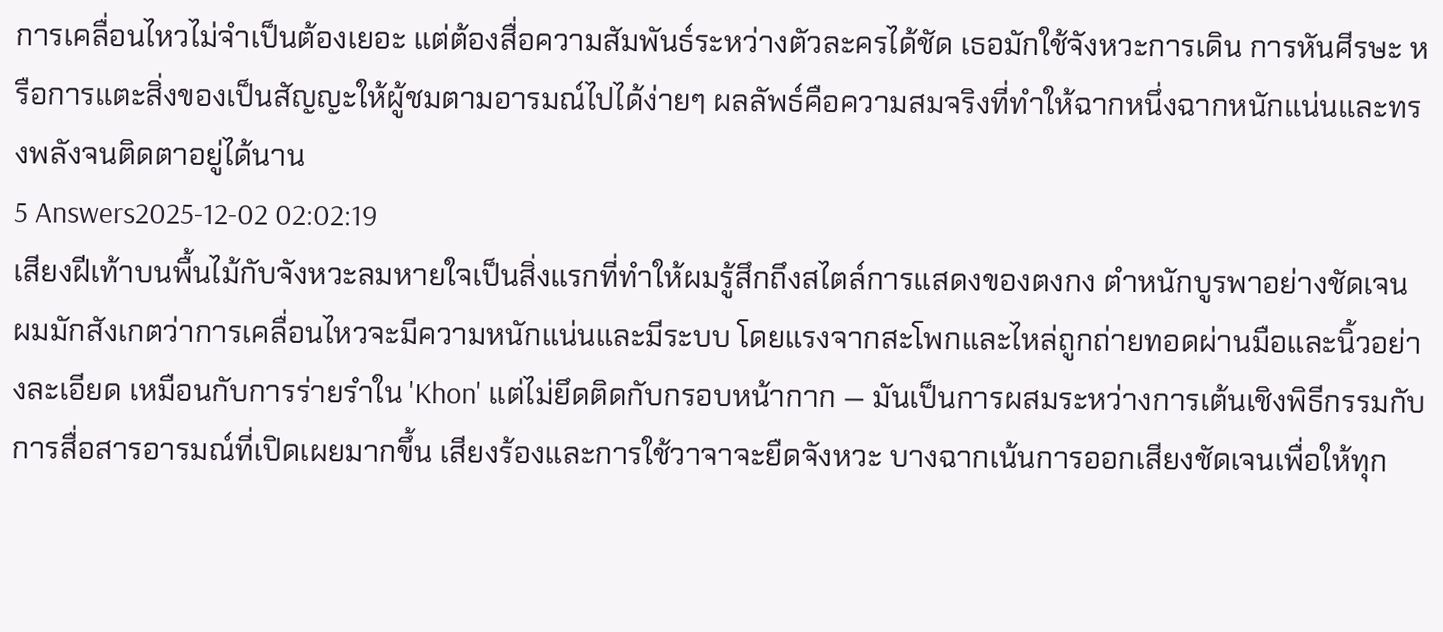การเคลื่อนไหวไม่จำเป็นต้องเยอะ แต่ต้องสื่อความสัมพันธ์ระหว่างตัวละครได้ชัด เธอมักใช้จังหวะการเดิน การหันศีรษะ หรือการแตะสิ่งของเป็นสัญญะให้ผู้ชมตามอารมณ์ไปได้ง่ายๆ ผลลัพธ์คือความสมจริงที่ทำให้ฉากหนึ่งฉากหนักแน่นและทรงพลังจนติดตาอยู่ได้นาน
5 Answers2025-12-02 02:02:19
เสียงฝีเท้าบนพื้นไม้กับจังหวะลมหายใจเป็นสิ่งแรกที่ทำให้ผมรู้สึกถึงสไตล์การแสดงของตงกง ตําหนักบูรพาอย่างชัดเจน
ผมมักสังเกตว่าการเคลื่อนไหวจะมีความหนักแน่นและมีระบบ โดยแรงจากสะโพกและไหล่ถูกถ่ายทอดผ่านมือและนิ้วอย่างละเอียด เหมือนกับการร่ายรำใน 'Khon' แต่ไม่ยึดติดกับกรอบหน้ากาก — มันเป็นการผสมระหว่างการเต้นเชิงพิธีกรรมกับการสื่อสารอารมณ์ที่เปิดเผยมากขึ้น เสียงร้องและการใช้วาจาจะยืดจังหวะ บางฉากเน้นการออกเสียงชัดเจนเพื่อให้ทุก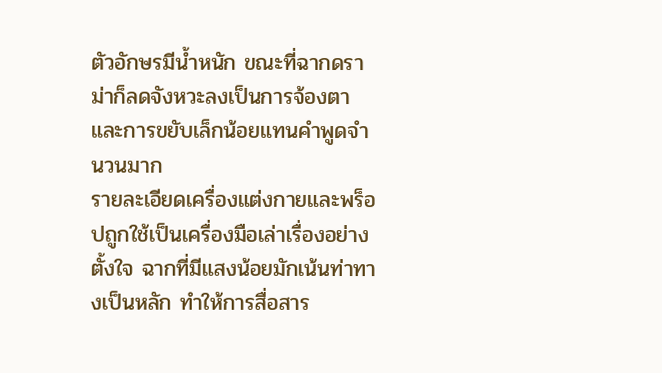ตัวอักษรมีน้ำหนัก ขณะที่ฉากดราม่าก็ลดจังหวะลงเป็นการจ้องตาและการขยับเล็กน้อยแทนคำพูดจำนวนมาก
รายละเอียดเครื่องแต่งกายและพร็อปถูกใช้เป็นเครื่องมือเล่าเรื่องอย่างตั้งใจ ฉากที่มีแสงน้อยมักเน้นท่าทางเป็นหลัก ทำให้การสื่อสาร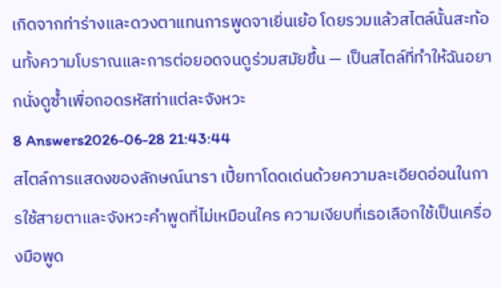เกิดจากท่าร่างและดวงตาแทนการพูดจาเยิ่นเย้อ โดยรวมแล้วสไตล์นั้นสะท้อนทั้งความโบราณและการต่อยอดจนดูร่วมสมัยขึ้น — เป็นสไตล์ที่ทำให้ฉันอยากนั่งดูซ้ำเพื่อถอดรหัสท่าแต่ละจังหวะ
8 Answers2026-06-28 21:43:44
สไตล์การแสดงของลักษณ์นารา เปี้ยทาโดดเด่นด้วยความละเอียดอ่อนในการใช้สายตาและจังหวะคำพูดที่ไม่เหมือนใคร ความเงียบที่เธอเลือกใช้เป็นเครื่องมือพูด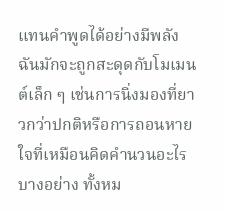แทนคำพูดได้อย่างมีพลัง ฉันมักจะถูกสะดุดกับโมเมนต์เล็ก ๆ เช่นการนิ่งมองที่ยาวกว่าปกติหรือการถอนหายใจที่เหมือนคิดคำนวนอะไรบางอย่าง ทั้งหม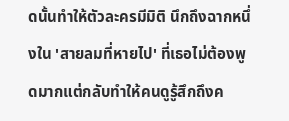ดนั้นทำให้ตัวละครมีมิติ นึกถึงฉากหนึ่งใน 'สายลมที่หายไป' ที่เธอไม่ต้องพูดมากแต่กลับทำให้คนดูรู้สึกถึงค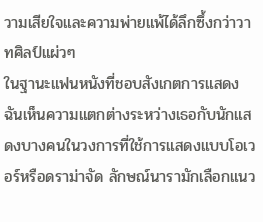วามเสียใจและความพ่ายแพ้ได้ลึกซึ้งกว่าวาทศิลป์แผ่วๆ
ในฐานะแฟนหนังที่ชอบสังเกตการแสดง ฉันเห็นความแตกต่างระหว่างเธอกับนักแสดงบางคนในวงการที่ใช้การแสดงแบบโอเวอร์หรือดราม่าจัด ลักษณ์นารามักเลือกแนว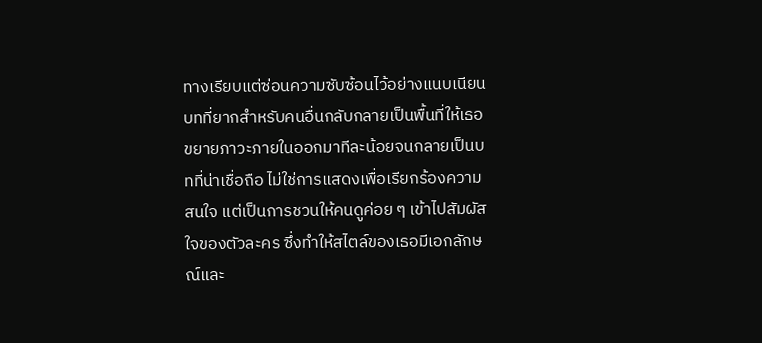ทางเรียบแต่ซ่อนความซับซ้อนไว้อย่างแนบเนียน บทที่ยากสำหรับคนอื่นกลับกลายเป็นพื้นที่ให้เธอขยายภาวะภายในออกมาทีละน้อยจนกลายเป็นบทที่น่าเชื่อถือ ไม่ใช่การแสดงเพื่อเรียกร้องความสนใจ แต่เป็นการชวนให้คนดูค่อย ๆ เข้าไปสัมผัสใจของตัวละคร ซึ่งทำให้สไตล์ของเธอมีเอกลักษณ์และ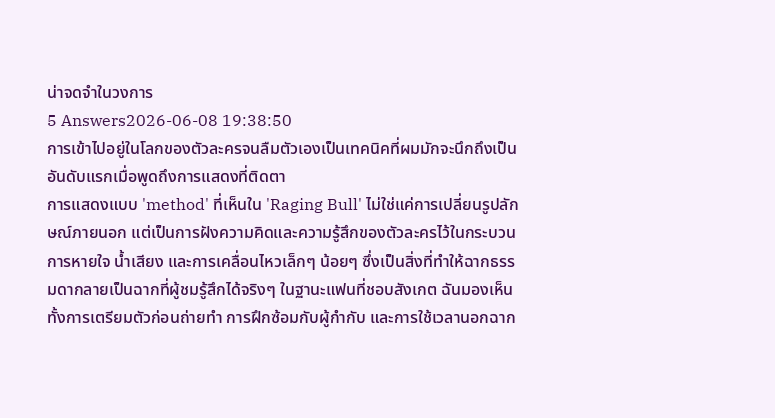น่าจดจำในวงการ
5 Answers2026-06-08 19:38:50
การเข้าไปอยู่ในโลกของตัวละครจนลืมตัวเองเป็นเทคนิคที่ผมมักจะนึกถึงเป็นอันดับแรกเมื่อพูดถึงการแสดงที่ติดตา
การแสดงแบบ 'method' ที่เห็นใน 'Raging Bull' ไม่ใช่แค่การเปลี่ยนรูปลักษณ์ภายนอก แต่เป็นการฝังความคิดและความรู้สึกของตัวละครไว้ในกระบวนการหายใจ น้ำเสียง และการเคลื่อนไหวเล็กๆ น้อยๆ ซึ่งเป็นสิ่งที่ทำให้ฉากธรรมดากลายเป็นฉากที่ผู้ชมรู้สึกได้จริงๆ ในฐานะแฟนที่ชอบสังเกต ฉันมองเห็นทั้งการเตรียมตัวก่อนถ่ายทำ การฝึกซ้อมกับผู้กำกับ และการใช้เวลานอกฉาก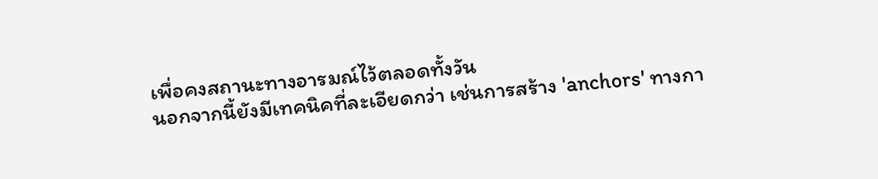เพื่อคงสถานะทางอารมณ์ไว้ตลอดทั้งวัน
นอกจากนี้ยังมีเทคนิคที่ละเอียดกว่า เช่นการสร้าง 'anchors' ทางกา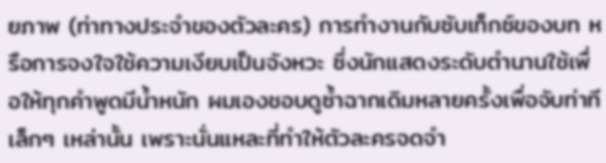ยภาพ (ท่าทางประจำของตัวละคร) การทำงานกับซับเท็กซ์ของบท หรือการจงใจใช้ความเงียบเป็นจังหวะ ซึ่งนักแสดงระดับตำนานใช้เพื่อให้ทุกคำพูดมีน้ำหนัก ผมเองชอบดูซ้ำฉากเดิมหลายครั้งเพื่อจับท่าทีเล็กๆ เหล่านั้น เพราะนั่นแหละที่ทำให้ตัวละครจดจำ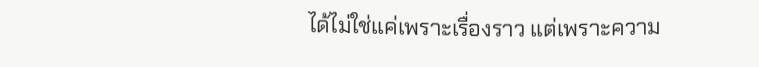ได้ไม่ใช่แค่เพราะเรื่องราว แต่เพราะความ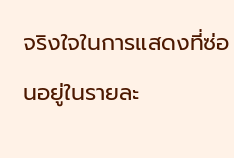จริงใจในการแสดงที่ซ่อนอยู่ในรายละ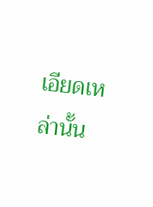เอียดเหล่านั้น